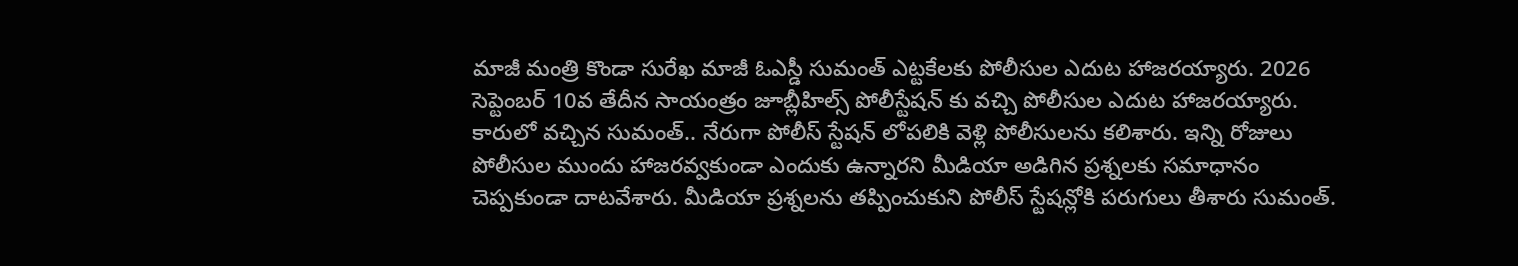మాజీ మంత్రి కొండా సురేఖ మాజీ ఓఎస్డీ సుమంత్ ఎట్టకేలకు పోలీసుల ఎదుట హాజరయ్యారు. 2026 సెప్టెంబర్ 10వ తేదీన సాయంత్రం జూబ్లీహిల్స్ పోలీస్టేషన్ కు వచ్చి పోలీసుల ఎదుట హాజరయ్యారు.
కారులో వచ్చిన సుమంత్.. నేరుగా పోలీస్ స్టేషన్ లోపలికి వెళ్లి పోలీసులను కలిశారు. ఇన్ని రోజులు పోలీసుల ముందు హాజరవ్వకుండా ఎందుకు ఉన్నారని మీడియా అడిగిన ప్రశ్నలకు సమాధానం చెప్పకుండా దాటవేశారు. మీడియా ప్రశ్నలను తప్పించుకుని పోలీస్ స్టేషన్లోకి పరుగులు తీశారు సుమంత్.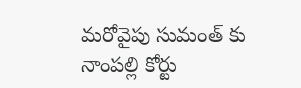మరోవైపు సుమంత్ కు నాంపల్లి కోర్టు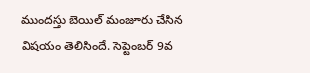ముందస్తు బెయిల్ మంజూరు చేసిన విషయం తెలిసిందే. సెప్టెంబర్ 9వ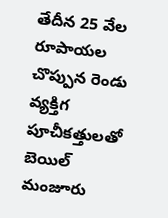తేదీన 25 వేల రూపాయల చొప్పున రెండు వ్యక్తిగ పూచీకత్తులతో బెయిల్ మంజూరు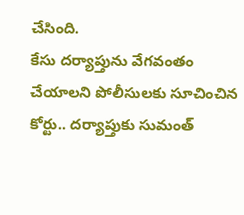చేసింది.
కేసు దర్యాప్తును వేగవంతం చేయాలని పోలీసులకు సూచించిన కోర్టు.. దర్యాప్తుకు సుమంత్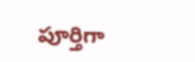పూర్తిగా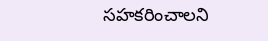సహకరించాలని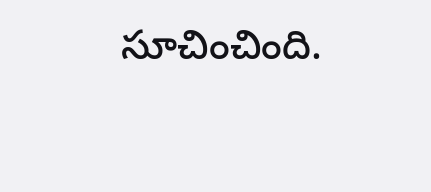సూచించింది.